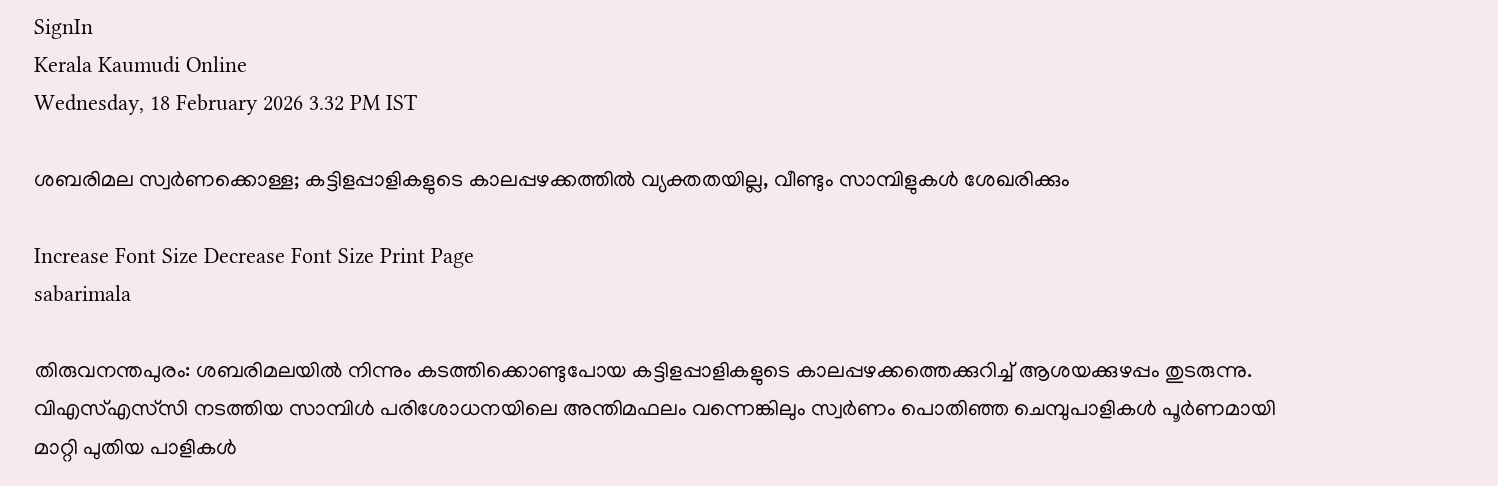SignIn
Kerala Kaumudi Online
Wednesday, 18 February 2026 3.32 PM IST

ശബരിമല സ്വർണക്കൊള്ള; കട്ടിളപ്പാളികളുടെ കാലപ്പഴക്കത്തിൽ വ്യക്തതയില്ല, വീണ്ടും സാമ്പിളുകൾ ശേഖരിക്കും

Increase Font Size Decrease Font Size Print Page
sabarimala

തിരുവനന്തപുരം: ശബരിമലയിൽ നിന്നും കടത്തിക്കൊണ്ടുപോയ കട്ടിളപ്പാളികളുടെ കാലപ്പഴക്കത്തെക്കുറിച്ച് ആശയക്കുഴപ്പം തുടരുന്നു. വിഎസ്എസ്‌സി നടത്തിയ സാമ്പിൾ പരിശോധനയിലെ അന്തിമഫലം വന്നെങ്കിലും സ്വർ‌ണം പൊതിഞ്ഞ ചെമ്പുപാളികൾ പൂർണമായി മാറ്റി പുതിയ പാളികൾ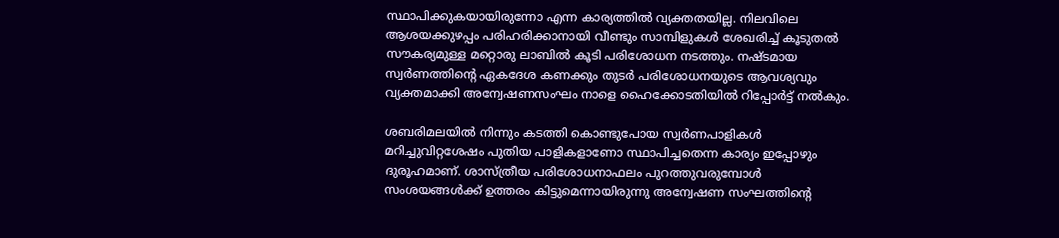സ്ഥാപിക്കുകയായിരുന്നോ എന്ന കാര്യത്തിൽ വ്യക്തതയില്ല. നിലവിലെ ആശയക്കുഴപ്പം പരിഹരിക്കാനായി വീണ്ടും സാമ്പിളുകൾ ശേഖരിച്ച് കൂടുതൽ സൗകര്യമുള്ള മറ്റൊരു ലാബിൽ കൂടി പരിശോധന നടത്തും. നഷ്‌ടമായ സ്വർണത്തിന്റെ ഏകദേശ കണക്കും തുടർ പരിശോധനയുടെ ആവശ്യവും വ്യക്തമാക്കി അന്വേഷണസംഘം നാളെ ഹൈക്കോടതിയിൽ റിപ്പോർട്ട് നൽകും.

ശബരിമലയിൽ നിന്നും കടത്തി കൊണ്ടുപോയ സ്വർണപാളികൾ മറിച്ചുവിറ്റശേഷം പുതിയ പാളികളാണോ സ്ഥാപിച്ചതെന്ന കാര്യം ഇപ്പോഴും ദുരൂഹമാണ്. ശാസ്‌ത്രീയ പരിശോധനാഫലം പുറത്തുവരുമ്പോൾ സംശയങ്ങൾക്ക് ഉത്തരം കിട്ടുമെന്നായിരുന്നു അന്വേഷണ സംഘത്തിന്റെ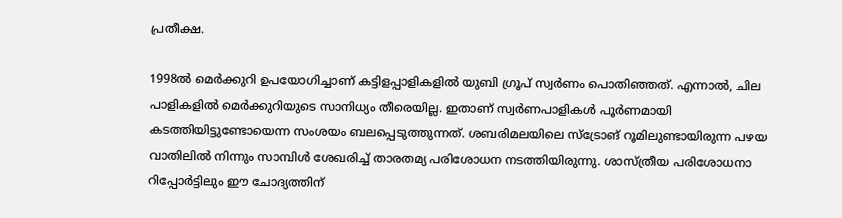പ്രതീക്ഷ.

1998ൽ മെർക്കുറി ഉപയോഗിച്ചാണ് കട്ടിളപ്പാളികളിൽ യുബി ഗ്രൂപ് സ്വർണം പൊതിഞ്ഞത്. എന്നാൽ, ചില പാളികളിൽ മെർക്കുറിയുടെ സാനിധ്യം തീരെയില്ല. ഇതാണ് സ്വർണപാളികൾ പൂർണമായി കടത്തിയിട്ടുണ്ടോയെന്ന സംശയം ബലപ്പെടുത്തുന്നത്. ശബരിമലയിലെ സ്‌ട്രോങ് റൂമിലുണ്ടായിരുന്ന പഴയ വാതിലിൽ നിന്നും സാമ്പിൾ ശേഖരിച്ച് താരതമ്യ പരിശോധന നടത്തിയിരുന്നു. ശാസ്‌ത്രീയ പരിശോധനാ റിപ്പോർട്ടിലും ഈ ചോദ്യത്തിന്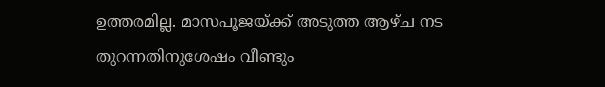ഉത്തരമില്ല. മാസപൂജയ്‌ക്ക് അടുത്ത ആഴ്‌ച നട തുറന്നതിനുശേഷം വീണ്ടും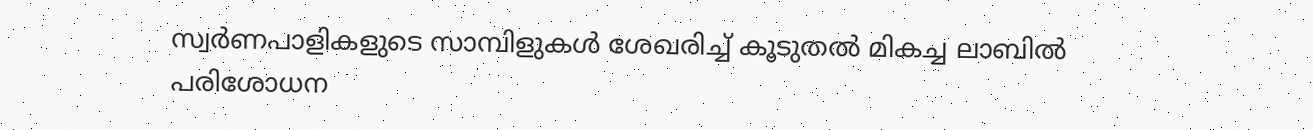സ്വർണപാളികളുടെ സാമ്പിളുകൾ ശേഖരിച്ച് കൂടുതൽ മികച്ച ലാബിൽ പരിശോധന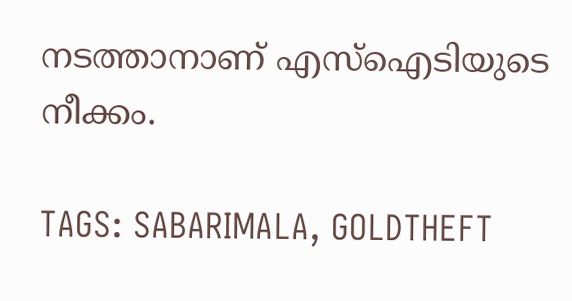നടത്താനാണ് എസ്ഐടിയുടെ നീക്കം.

TAGS: SABARIMALA, GOLDTHEFT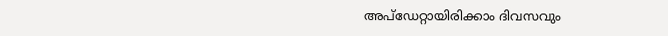അപ്ഡേറ്റായിരിക്കാം ദിവസവും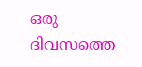ഒരു ദിവസത്തെ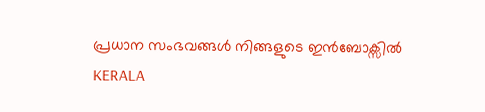പ്രധാന സംഭവങ്ങൾ നിങ്ങളുടെ ഇൻബോക്സിൽ
KERALA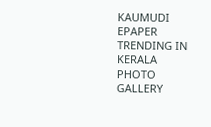KAUMUDI EPAPER
TRENDING IN KERALA
PHOTO GALLERY